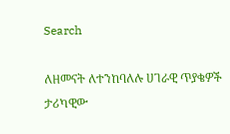Search

ለዘመናት ለተንከባለሉ ሀገራዊ ጥያቄዎች ታሪካዊው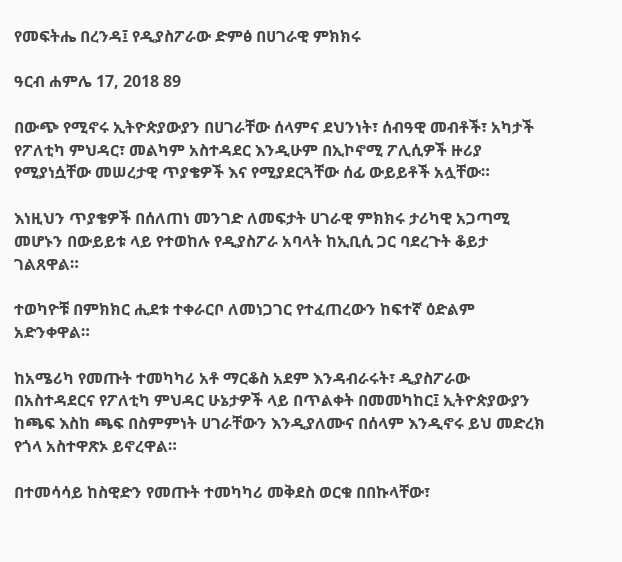የመፍትሔ በረንዳ፤ የዲያስፖራው ድምፅ በሀገራዊ ምክክሩ

ዓርብ ሐምሌ 17, 2018 89

በውጭ የሚኖሩ ኢትዮጵያውያን በሀገራቸው ሰላምና ደህንነት፣ ሰብዓዊ መብቶች፣ አካታች የፖለቲካ ምህዳር፣ መልካም አስተዳደር እንዲሁም በኢኮኖሚ ፖሊሲዎች ዙሪያ የሚያነሷቸው መሠረታዊ ጥያቄዎች እና የሚያደርጓቸው ሰፊ ውይይቶች አሏቸው።

እነዚህን ጥያቄዎች በሰለጠነ መንገድ ለመፍታት ሀገራዊ ምክክሩ ታሪካዊ አጋጣሚ መሆኑን በውይይቱ ላይ የተወከሉ የዲያስፖራ አባላት ከኢቢሲ ጋር ባደረጉት ቆይታ ገልጸዋል።

ተወካዮቹ በምክክር ሒደቱ ተቀራርቦ ለመነጋገር የተፈጠረውን ከፍተኛ ዕድልም አድንቀዋል።

ከአሜሪካ የመጡት ተመካካሪ አቶ ማርቆስ አደም እንዳብራሩት፣ ዲያስፖራው በአስተዳደርና የፖለቲካ ምህዳር ሁኔታዎች ላይ በጥልቀት በመመካከር፤ ኢትዮጵያውያን ከጫፍ እስከ ጫፍ በስምምነት ሀገራቸውን እንዲያለሙና በሰላም እንዲኖሩ ይህ መድረክ የጎላ አስተዋጽኦ ይኖረዋል።

በተመሳሳይ ከስዊድን የመጡት ተመካካሪ መቅደስ ወርቁ በበኩላቸው፣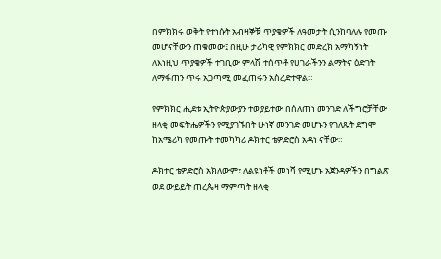በምክክሩ ወቅት የተነሱት አብዛኞቹ ጥያቄዎች ለዓመታት ሲንከባለሉ የመጡ መሆናቸውን ጠቁመው፤ በዚሁ ታሪካዊ የምክክር መድረክ አማካኝነት ለእነዚህ ጥያቄዎች ተገቢው ምላሽ ተሰጥቶ የሀገራችንን ልማትና ዕድገት ለማፋጠን ጥሩ አጋጣሚ መፈጠሩን አስረድተዋል።

የምክክር ሒደቱ ኢትዮጵያውያን ተወያይተው በሰለጠነ መንገድ ለችግሮቻቸው ዘላቂ መፍትሔዎችን የሚያገኙበት ሁነኛ መንገድ መሆኑን የገለጹት ደግሞ ከአሜሪካ የመጡት ተመካካሪ ዶክተር ቴዎድሮስ አዳነ ናቸው።

ዶክተር ቴዎድሮስ አክለውም፣ ለልዩነቶች መነሻ የሚሆኑ አጀንዳዎችን በግልጽ ወደ ውይይት ጠረጴዛ ማምጣት ዘላቂ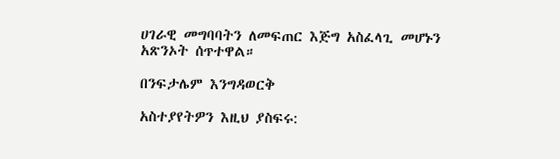ሀገራዊ መግባባትን ለመፍጠር እጅግ አስፈላጊ መሆኑን አጽንኦት ሰጥተዋል።

በንፍታሌም እንግዳወርቅ

አስተያየትዎን እዚህ ያስፍሩ: